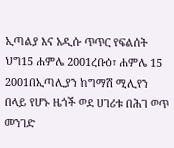ኢጣልያ እና አዲሱ ጥጥር የፍልሰት ህግ15 ሐምሌ 2001ረቡዕ፣ ሐምሌ 15 2001በኢጣሊያን ከግማሽ ሚሊየን በላይ የሆኑ ዜጎች ወደ ሀገሪቱ በሕገ ወጥ መንገድ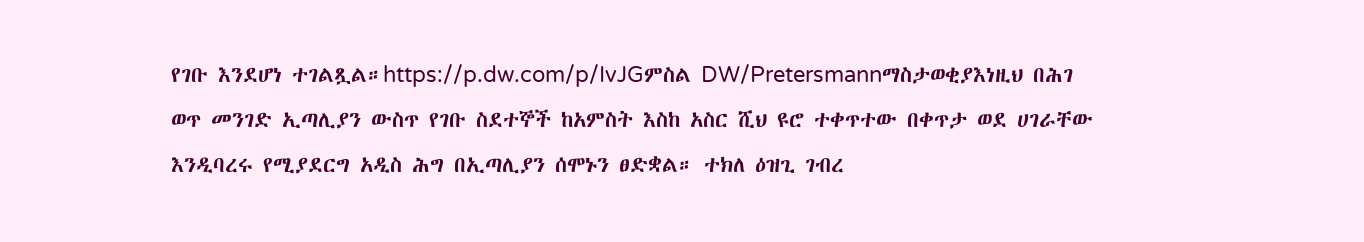የገቡ እንደሆነ ተገልጿል።https://p.dw.com/p/IvJGምስል DW/Pretersmannማስታወቂያእነዚህ በሕገ ወጥ መንገድ ኢጣሊያን ውስጥ የገቡ ስደተኞች ከአምስት እስከ አስር ሺህ ዩሮ ተቀጥተው በቀጥታ ወደ ሀገራቸው እንዲባረሩ የሚያደርግ አዲስ ሕግ በኢጣሊያን ሰሞኑን ፀድቋል። ተክለ ዕዝጊ ገብረ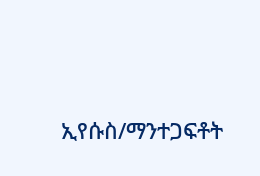ኢየሱስ/ማንተጋፍቶት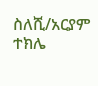ስለሺ/አርያም ተክሌ